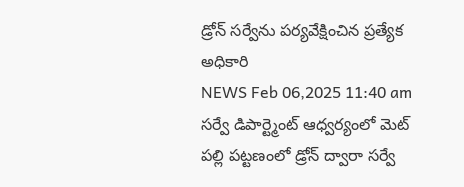డ్రోన్ సర్వేను పర్యవేక్షించిన ప్రత్యేక అధికారి
NEWS Feb 06,2025 11:40 am
సర్వే డిపార్ట్మెంట్ ఆధ్వర్యంలో మెట్ పల్లి పట్టణంలో డ్రోన్ ద్వారా సర్వే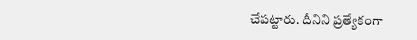చేపట్టారు. దీనిని ప్రత్యేకంగా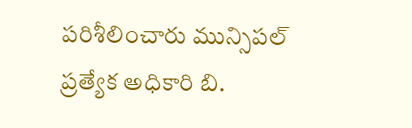పరిశీలించారు మున్సిపల్ ప్రత్యేక అధికారి బి.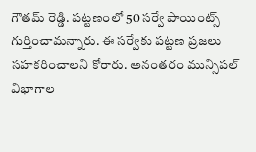గౌతమ్ రెడ్డి. పట్టణంలో 50 సర్వే పాయింట్స్ గుర్తించామన్నారు. ఈ సర్వేకు పట్టణ ప్రజలు సహకరించాలని కోరారు. అనంతరం మున్సిపల్ విభాగాల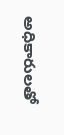అధికారులతో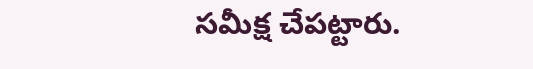సమీక్ష చేపట్టారు.